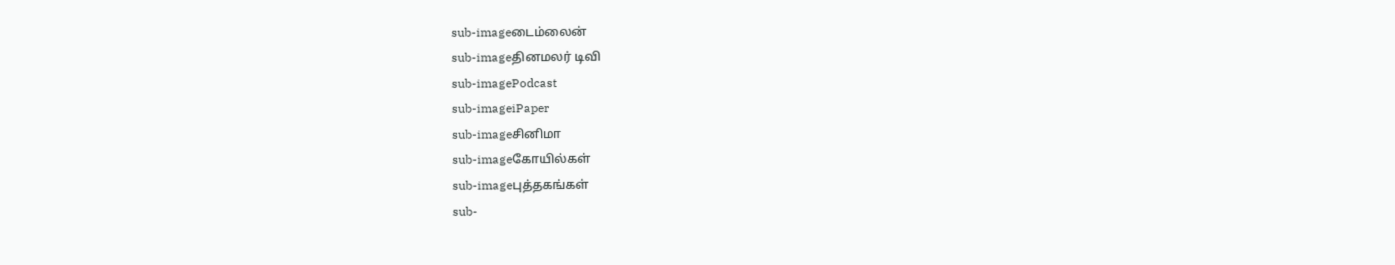sub-imageடைம்லைன்
sub-imageதினமலர் டிவி
sub-imagePodcast
sub-imageiPaper
sub-imageசினிமா
sub-imageகோயில்கள்
sub-imageபுத்தகங்கள்
sub-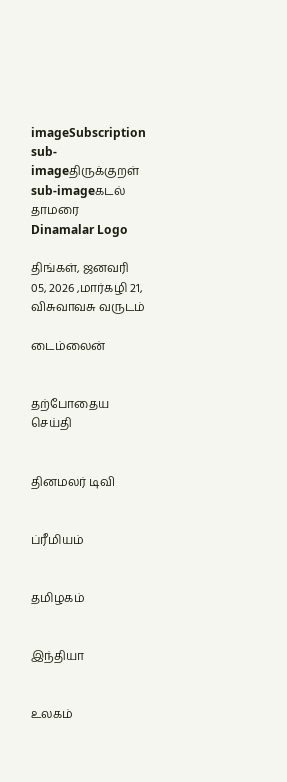imageSubscription
sub-imageதிருக்குறள்
sub-imageகடல் தாமரை
Dinamalar Logo

திங்கள், ஜனவரி 05, 2026 ,மார்கழி 21, விசுவாவசு வருடம்

டைம்லைன்


தற்போதைய செய்தி


தினமலர் டிவி


ப்ரீமியம்


தமிழகம்


இந்தியா


உலகம்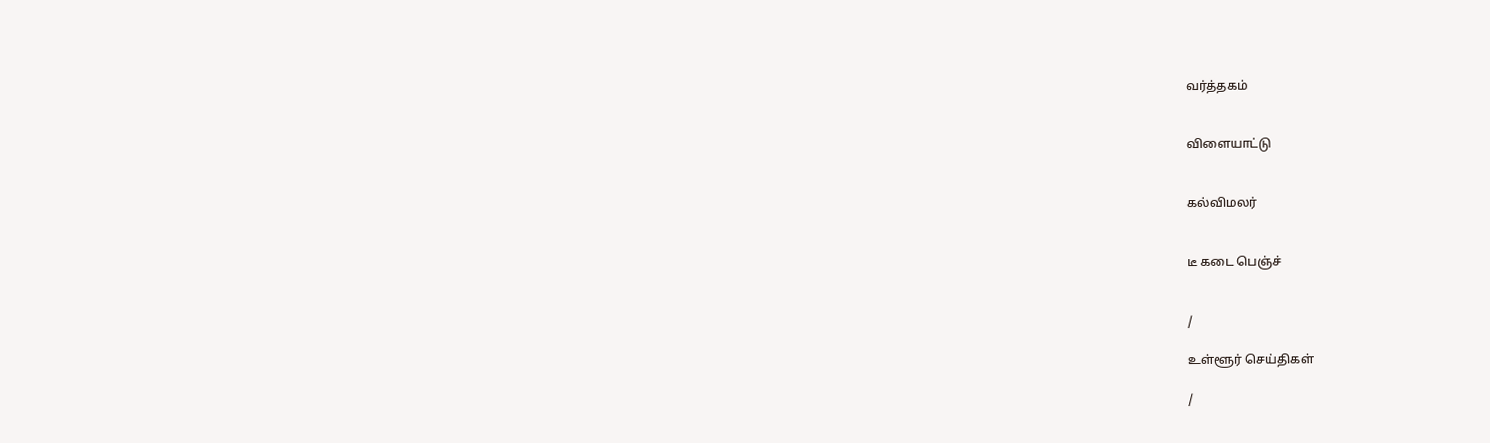வர்த்தகம்


விளையாட்டு


கல்விமலர்


டீ கடை பெஞ்ச்


/

உள்ளூர் செய்திகள்

/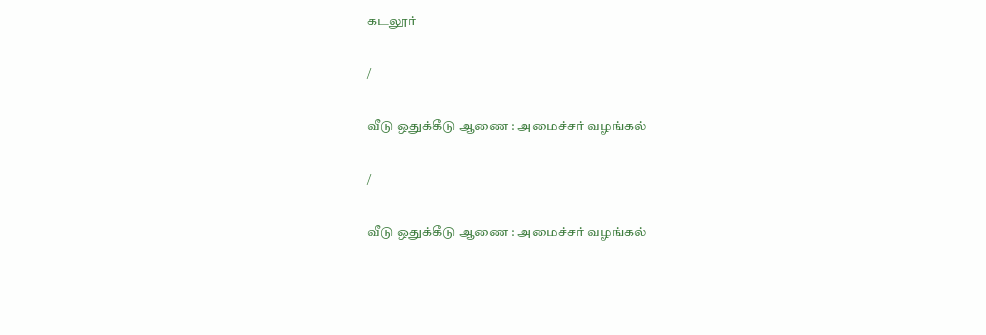கடலூர்

/

வீடு ஒதுக்கீடு ஆணை : அமைச்சர் வழங்கல்

/

வீடு ஒதுக்கீடு ஆணை : அமைச்சர் வழங்கல்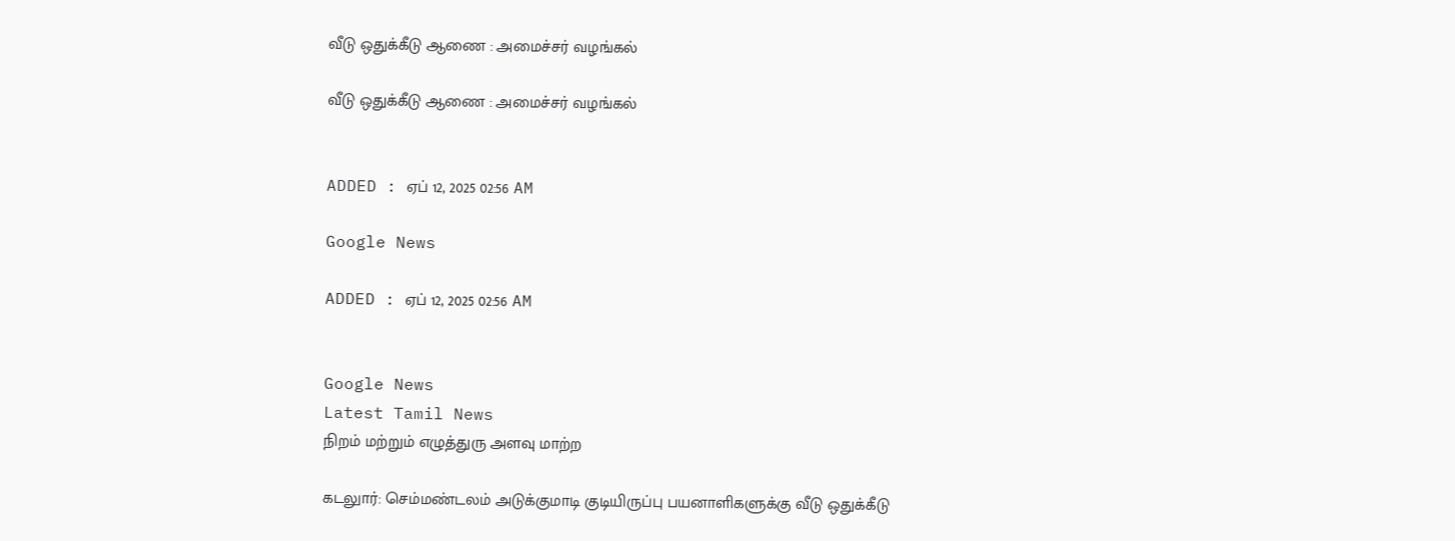வீடு ஒதுக்கீடு ஆணை : அமைச்சர் வழங்கல்

வீடு ஒதுக்கீடு ஆணை : அமைச்சர் வழங்கல்


ADDED : ஏப் 12, 2025 02:56 AM

Google News

ADDED : ஏப் 12, 2025 02:56 AM


Google News
Latest Tamil News
நிறம் மற்றும் எழுத்துரு அளவு மாற்ற

கடலுார்: செம்மண்டலம் அடுக்குமாடி குடியிருப்பு பயனாளிகளுக்கு வீடு ஒதுக்கீடு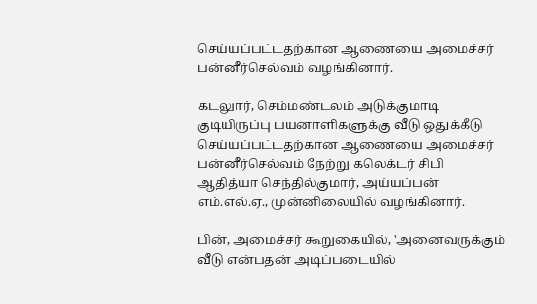செய்யப்பட்டதற்கான ஆணையை அமைச்சர் பன்னீர்செல்வம் வழங்கினார்.

கடலுார், செம்மண்டலம் அடுக்குமாடி குடியிருப்பு பயனாளிகளுக்கு வீடு ஒதுக்கீடு செய்யப்பட்டதற்கான ஆணையை அமைச்சர் பன்னீர்செல்வம் நேற்று கலெக்டர் சிபி ஆதித்யா செந்தில்குமார், அய்யப்பன் எம்.எல்.ஏ., முன்னிலையில் வழங்கினார்.

பின், அமைச்சர் கூறுகையில், 'அனைவருக்கும் வீடு என்பதன் அடிப்படையில்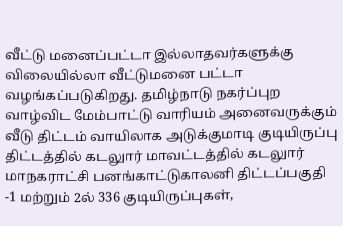வீட்டு மனைப்பட்டா இல்லாதவர்களுக்கு விலையில்லா வீட்டுமனை பட்டா வழங்கப்படுகிறது. தமிழ்நாடு நகர்ப்புற வாழ்விட மேம்பாட்டு வாரியம் அனைவருக்கும் வீடு திட்டம் வாயிலாக அடுக்குமாடி குடியிருப்பு திட்டத்தில் கடலுார் மாவட்டத்தில் கடலுார் மாநகராட்சி பனங்காட்டுகாலனி திட்டப்பகுதி -1 மற்றும் 2ல் 336 குடியிருப்புகள்,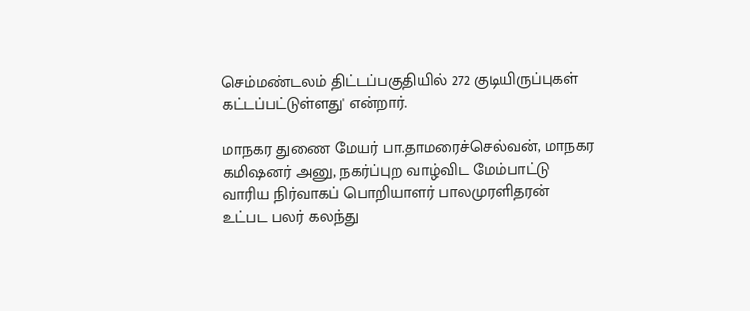செம்மண்டலம் திட்டப்பகுதியில் 272 குடியிருப்புகள் கட்டப்பட்டுள்ளது' என்றார்.

மாநகர துணை மேயர் பா.தாமரைச்செல்வன், மாநகர கமிஷனர் அனு, நகர்ப்புற வாழ்விட மேம்பாட்டு வாரிய நிர்வாகப் பொறியாளர் பாலமுரளிதரன் உட்பட பலர் கலந்து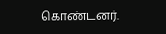கொண்டனர்.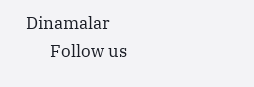Dinamalar
      Follow us